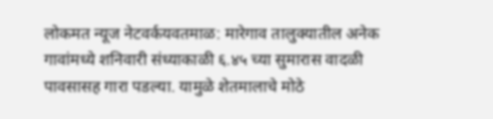लोकमत न्यूज नेटवर्कयवतमाळ: मारेगाव तालुक्यातील अनेक गावांमध्ये शनिवारी संध्याकाळी ६.४५ च्या सुमारास वादळी पावसासह गारा पडल्या. यामुळे शेतमालाचे मोठे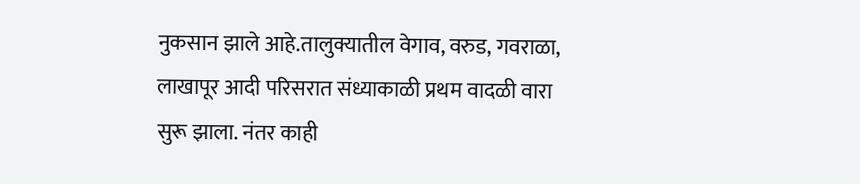नुकसान झाले आहे.तालुक्यातील वेगाव, वरुड, गवराळा, लाखापूर आदी परिसरात संध्याकाळी प्रथम वादळी वारा सुरू झाला. नंतर काही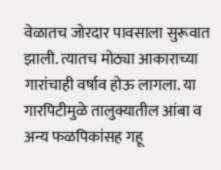वेळातच जोरदार पावसाला सुरूवात झाली. त्यातच मोठ्या आकाराच्या गारांचाही वर्षाव होऊ लागला. या गारपिटीमुळे तालुक्यातील आंबा व अन्य फळपिकांसह गहू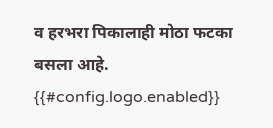व हरभरा पिकालाही मोठा फटका बसला आहे.
{{#config.logo.enabled}}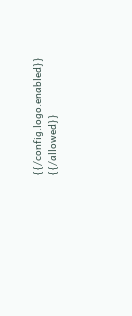{{/config.logo.enabled}}
{{/allowed}}